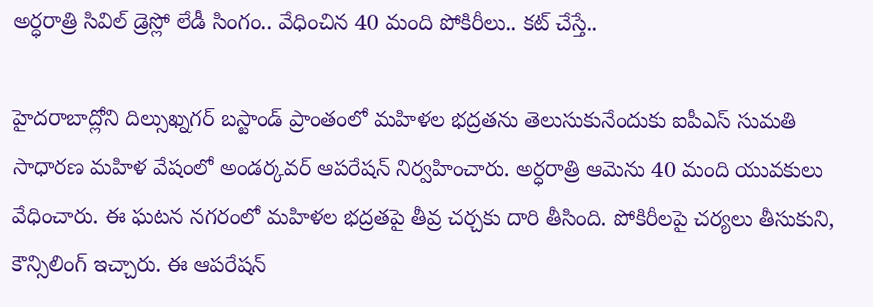అర్ధరాత్రి సివిల్ డ్రెస్లో లేడీ సింగం.. వేధించిన 40 మంది పోకిరీలు.. కట్ చేస్తే..

హైదరాబాద్లోని దిల్సుఖ్నగర్ బస్టాండ్ ప్రాంతంలో మహిళల భద్రతను తెలుసుకునేందుకు ఐపీఎస్ సుమతి సాధారణ మహిళ వేషంలో అండర్కవర్ ఆపరేషన్ నిర్వహించారు. అర్ధరాత్రి ఆమెను 40 మంది యువకులు వేధించారు. ఈ ఘటన నగరంలో మహిళల భద్రతపై తీవ్ర చర్చకు దారి తీసింది. పోకిరీలపై చర్యలు తీసుకుని, కౌన్సిలింగ్ ఇచ్చారు. ఈ ఆపరేషన్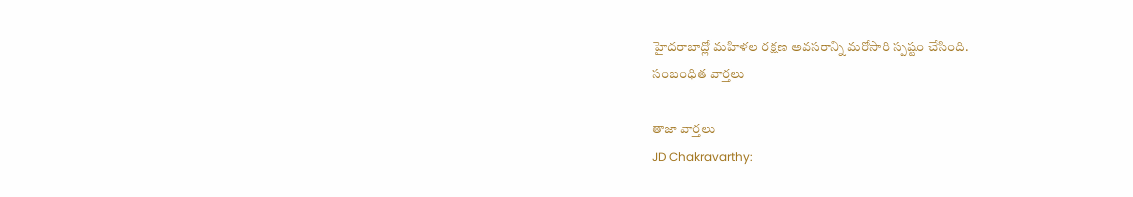హైదరాబాద్లో మహిళల రక్షణ అవసరాన్ని మరోసారి స్పష్టం చేసింది.
సంబంధిత వార్తలు

తాజా వార్తలు
JD Chakravarthy: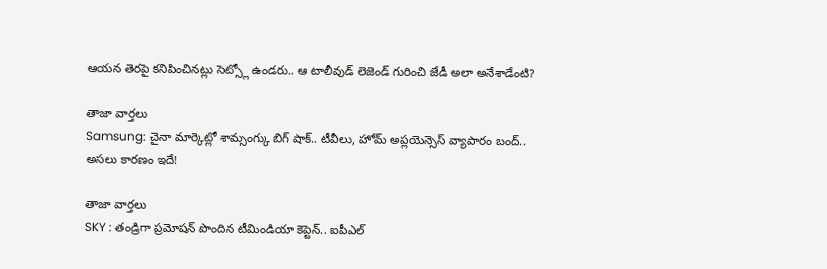ఆయన తెరపై కనిపించినట్లు సెట్స్లో ఉండరు.. ఆ టాలీవుడ్ లెజెండ్ గురించి జేడీ అలా అనేశాడేంటి?

తాజా వార్తలు
Samsung: చైనా మార్కెట్లో శామ్సంగ్కు బిగ్ షాక్.. టీవీలు, హోమ్ అప్లయెన్సెస్ వ్యాపారం బంద్.. అసలు కారణం ఇదే!

తాజా వార్తలు
SKY : తండ్రిగా ప్రమోషన్ పొందిన టీమిండియా కెప్టెన్.. ఐపీఎల్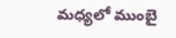మధ్యలో ముంబై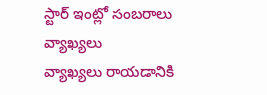స్టార్ ఇంట్లో సంబరాలు
వ్యాఖ్యలు
వ్యాఖ్యలు రాయడానికి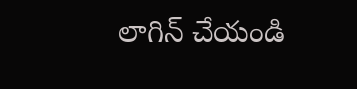లాగిన్ చేయండి